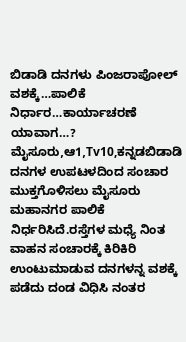ಬಿಡಾಡಿ ದನಗಳು ಪಿಂಜರಾಪೋಲ್ ವಶಕ್ಕೆ…ಪಾಲಿಕೆ ನಿರ್ಧಾರ…ಕಾರ್ಯಾಚರಣೆ ಯಾವಾಗ…?
ಮೈಸೂರು,ಆ1,Tv10,ಕನ್ನಡಬಿಡಾಡಿ ದನಗಳ ಉಪಟಳದಿಂದ ಸಂಚಾರ ಮುಕ್ತಗೊಳಿಸಲು ಮೈಸೂರು ಮಹಾನಗರ ಪಾಲಿಕೆ ನಿರ್ಧರಿಸಿದೆ.ರಸ್ತೆಗಳ ಮಧ್ಯೆ ನಿಂತ ವಾಹನ ಸಂಚಾರಕ್ಕೆ ಕಿರಿಕಿರಿ ಉಂಟುಮಾಡುವ ದನಗಳನ್ನ ವಶಕ್ಕೆ ಪಡೆದು ದಂಡ ವಿಧಿಸಿ ನಂತರ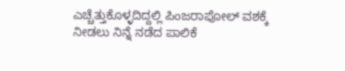ಎಚ್ಚೆತ್ತುಕೊಳ್ಳದಿದ್ದಲ್ಲಿ ಪಿಂಜರಾಪೋಲ್ ವಶಕ್ಕೆ ನೀಡಲು ನಿನ್ನೆ ನಡೆದ ಪಾಲಿಕೆ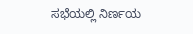ಸಭೆಯಲ್ಲಿ ನಿರ್ಣಯ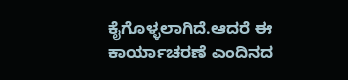ಕೈಗೊಳ್ಳಲಾಗಿದೆ.ಆದರೆ ಈ ಕಾರ್ಯಾಚರಣೆ ಎಂದಿನದ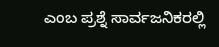ಎಂಬ ಪ್ರಶ್ನೆ ಸಾರ್ವಜನಿಕರಲ್ಲಿ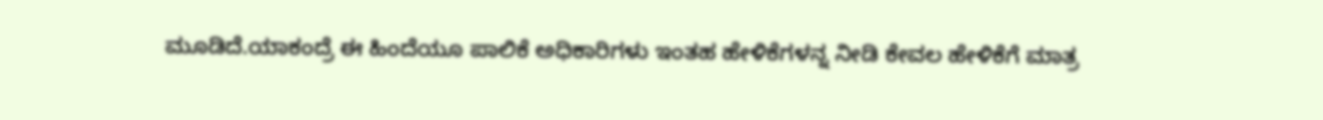ಮೂಡಿದೆ.ಯಾಕಂದ್ರೆ ಈ ಹಿಂದೆಯೂ ಪಾಲಿಕೆ ಅಧಿಕಾರಿಗಳು ಇಂತಹ ಹೇಳಿಕೆಗಳನ್ನ ನೀಡಿ ಕೇವಲ ಹೇಳಿಕೆಗೆ ಮಾತ್ರ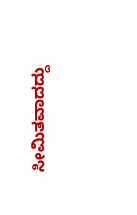ಸೀಮಿತವಾದದ್ದು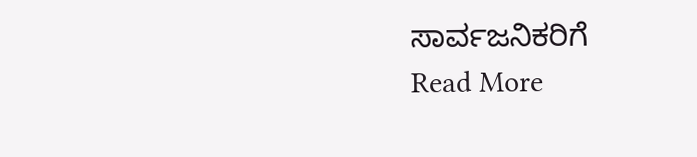ಸಾರ್ವಜನಿಕರಿಗೆ
Read More